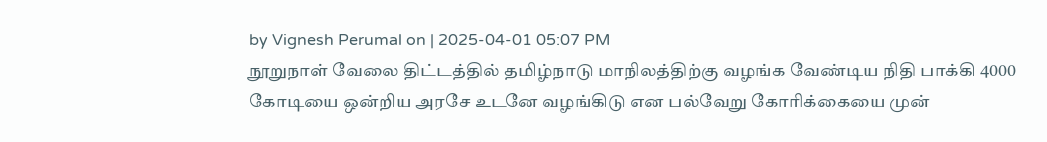by Vignesh Perumal on | 2025-04-01 05:07 PM
நூறுநாள் வேலை திட்டத்தில் தமிழ்நாடு மாநிலத்திற்கு வழங்க வேண்டிய நிதி பாக்கி 4000 கோடியை ஒன்றிய அரசே உடனே வழங்கிடு என பல்வேறு கோரிக்கையை முன்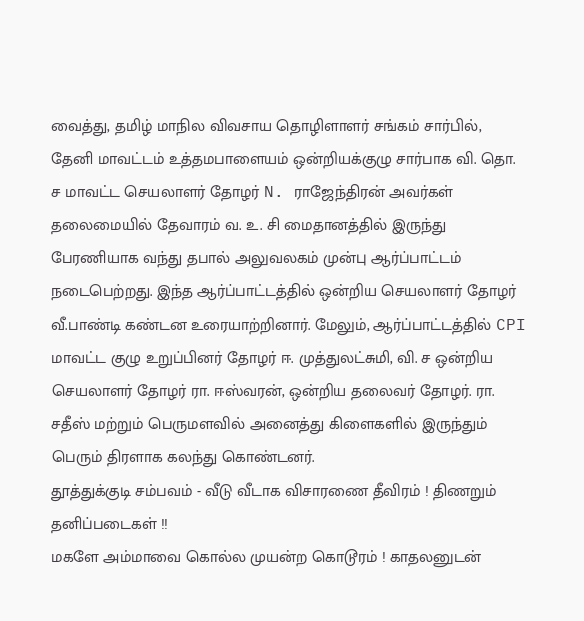வைத்து, தமிழ் மாநில விவசாய தொழிளாளர் சங்கம் சார்பில், தேனி மாவட்டம் உத்தமபாளையம் ஒன்றியக்குழு சார்பாக வி. தொ. ச மாவட்ட செயலாளர் தோழர் N. ராஜேந்திரன் அவர்கள் தலைமையில் தேவாரம் வ. உ. சி மைதானத்தில் இருந்து பேரணியாக வந்து தபால் அலுவலகம் முன்பு ஆர்ப்பாட்டம் நடைபெற்றது. இந்த ஆர்ப்பாட்டத்தில் ஒன்றிய செயலாளர் தோழர் வீ.பாண்டி கண்டன உரையாற்றினார். மேலும், ஆர்ப்பாட்டத்தில் CPI மாவட்ட குழு உறுப்பினர் தோழர் ஈ. முத்துலட்சுமி, வி. ச ஒன்றிய செயலாளர் தோழர் ரா. ஈஸ்வரன், ஒன்றிய தலைவர் தோழர். ரா. சதீஸ் மற்றும் பெருமளவில் அனைத்து கிளைகளில் இருந்தும் பெரும் திரளாக கலந்து கொண்டனர்.
தூத்துக்குடி சம்பவம் - வீடு வீடாக விசாரணை தீவிரம் ! திணறும் தனிப்படைகள் !!
மகளே அம்மாவை கொல்ல முயன்ற கொடூரம் ! காதலனுடன்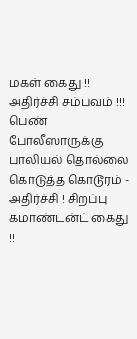மகள் கைது !! அதிர்ச்சி சம்பவம் !!!
பெண் போலீஸாருக்கு பாலியல் தொல்லை கொடுத்த கொடூரம் - அதிர்ச்சி ! சிறப்பு கமாண்டன்ட் கைது !!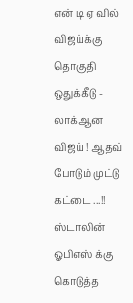என் டி ஏ வில் விஜய்க்கு தொகுதி ஒதுக்கீடு - லாக்ஆன விஜய் ! ஆதவ் போடும் முட்டு கட்டை ...!!
ஸ்டாலின் ஓபிஎஸ் க்கு கொடுத்த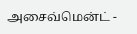அசைவ்மென்ட் -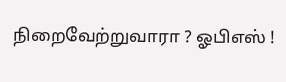நிறைவேற்றுவாரா ? ஓபிஎஸ் !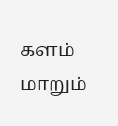களம் மாறும்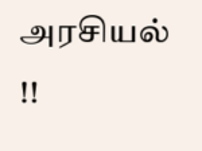அரசியல் !!